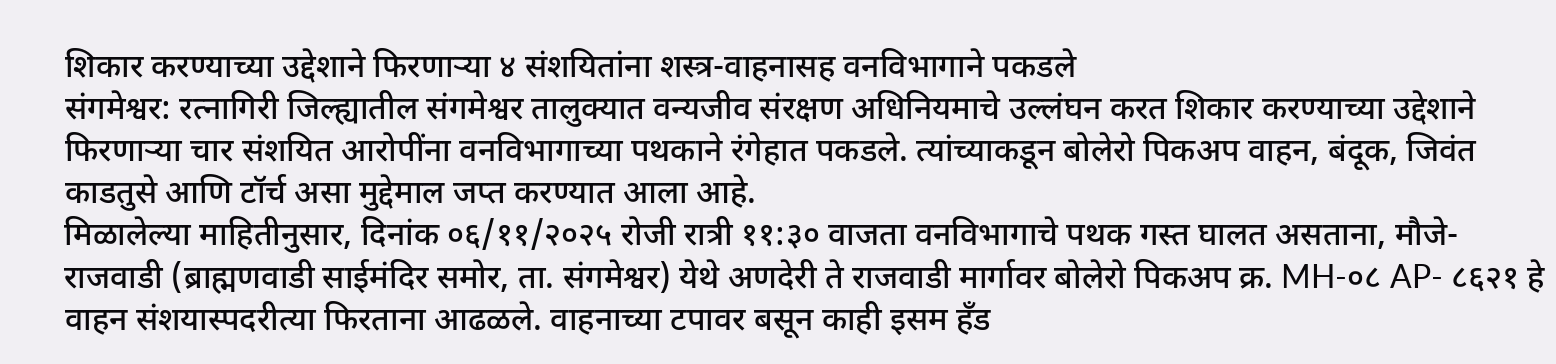शिकार करण्याच्या उद्देशाने फिरणाऱ्या ४ संशयितांना शस्त्र-वाहनासह वनविभागाने पकडले
संगमेश्वर: रत्नागिरी जिल्ह्यातील संगमेश्वर तालुक्यात वन्यजीव संरक्षण अधिनियमाचे उल्लंघन करत शिकार करण्याच्या उद्देशाने फिरणाऱ्या चार संशयित आरोपींना वनविभागाच्या पथकाने रंगेहात पकडले. त्यांच्याकडून बोलेरो पिकअप वाहन, बंदूक, जिवंत काडतुसे आणि टॉर्च असा मुद्देमाल जप्त करण्यात आला आहे.
मिळालेल्या माहितीनुसार, दिनांक ०६/११/२०२५ रोजी रात्री ११:३० वाजता वनविभागाचे पथक गस्त घालत असताना, मौजे-राजवाडी (ब्राह्मणवाडी साईमंदिर समोर, ता. संगमेश्वर) येथे अणदेरी ते राजवाडी मार्गावर बोलेरो पिकअप क्र. MH-०८ AP- ८६२१ हे वाहन संशयास्पदरीत्या फिरताना आढळले. वाहनाच्या टपावर बसून काही इसम हॅंड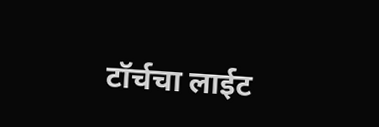टॉर्चचा लाईट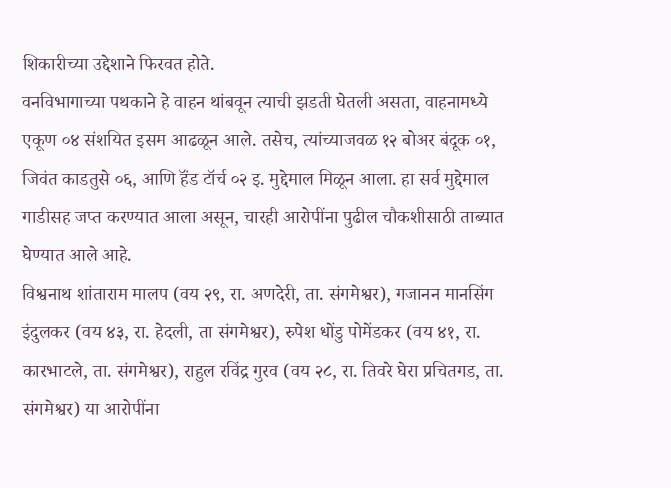शिकारीच्या उद्देशाने फिरवत होते.
वनविभागाच्या पथकाने हे वाहन थांबवून त्याची झडती घेतली असता, वाहनामध्ये एकूण ०४ संशयित इसम आढळून आले. तसेच, त्यांच्याजवळ १२ बोअर बंदूक ०१, जिवंत काडतुसे ०६, आणि हॅंड टॉर्च ०२ इ. मुद्देमाल मिळून आला. हा सर्व मुद्देमाल गाडीसह जप्त करण्यात आला असून, चारही आरोपींना पुढील चौकशीसाठी ताब्यात घेण्यात आले आहे.
विश्वनाथ शांताराम मालप (वय २९, रा. अणदेरी, ता. संगमेश्वर), गजानन मानसिंग इंदुलकर (वय ४३, रा. हेदली, ता संगमेश्वर), रुपेश धोंडु पोमेंडकर (वय ४१, रा. कारभाटले, ता. संगमेश्वर), राहुल रविंद्र गुरव (वय २८, रा. तिवरे घेरा प्रचितगड, ता. संगमेश्वर) या आरोपींना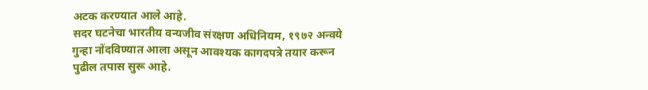अटक करण्यात आले आहे.
सदर घटनेचा भारतीय वन्यजीव संरक्षण अधिनियम, १९७२ अन्वये गुन्हा नोंदविण्यात आला असून आवश्यक कागदपत्रे तयार करून पुढील तपास सुरू आहे.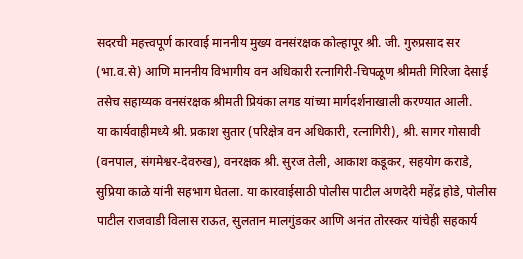सदरची महत्त्वपूर्ण कारवाई माननीय मुख्य वनसंरक्षक कोल्हापूर श्री. जी. गुरुप्रसाद सर (भा.व.से) आणि माननीय विभागीय वन अधिकारी रत्नागिरी-चिपळूण श्रीमती गिरिजा देसाई तसेच सहाय्यक वनसंरक्षक श्रीमती प्रियंका लगड यांच्या मार्गदर्शनाखाली करण्यात आली.
या कार्यवाहीमध्ये श्री. प्रकाश सुतार (परिक्षेत्र वन अधिकारी, रत्नागिरी), श्री. सागर गोसावी (वनपाल, संगमेश्वर-देवरुख), वनरक्षक श्री. सुरज तेली, आकाश कडूकर, सहयोग कराडे, सुप्रिया काळे यांनी सहभाग घेतला. या कारवाईसाठी पोलीस पाटील अणदेरी महेंद्र होडे, पोलीस पाटील राजवाडी विलास राऊत, सुलतान मालगुंडकर आणि अनंत तोरस्कर यांचेही सहकार्य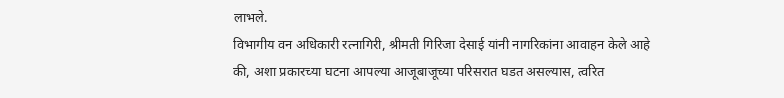लाभले.
विभागीय वन अधिकारी रत्नागिरी, श्रीमती गिरिजा देसाई यांनी नागरिकांना आवाहन केले आहे की, अशा प्रकारच्या घटना आपल्या आजूबाजूच्या परिसरात घडत असल्यास, त्वरित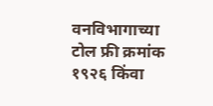वनविभागाच्या टोल फ्री क्रमांक १९२६ किंवा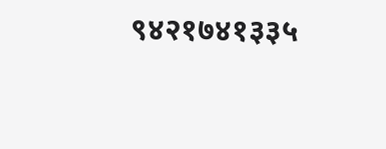९४२१७४१३३५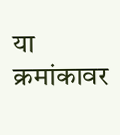या क्रमांकावर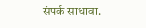संपर्क साधावा.